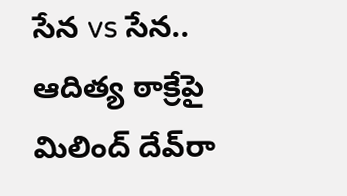సేన vs సేన.. ఆదిత్య ఠాక్రేపై మిలింద్‌ దేవ్‌రా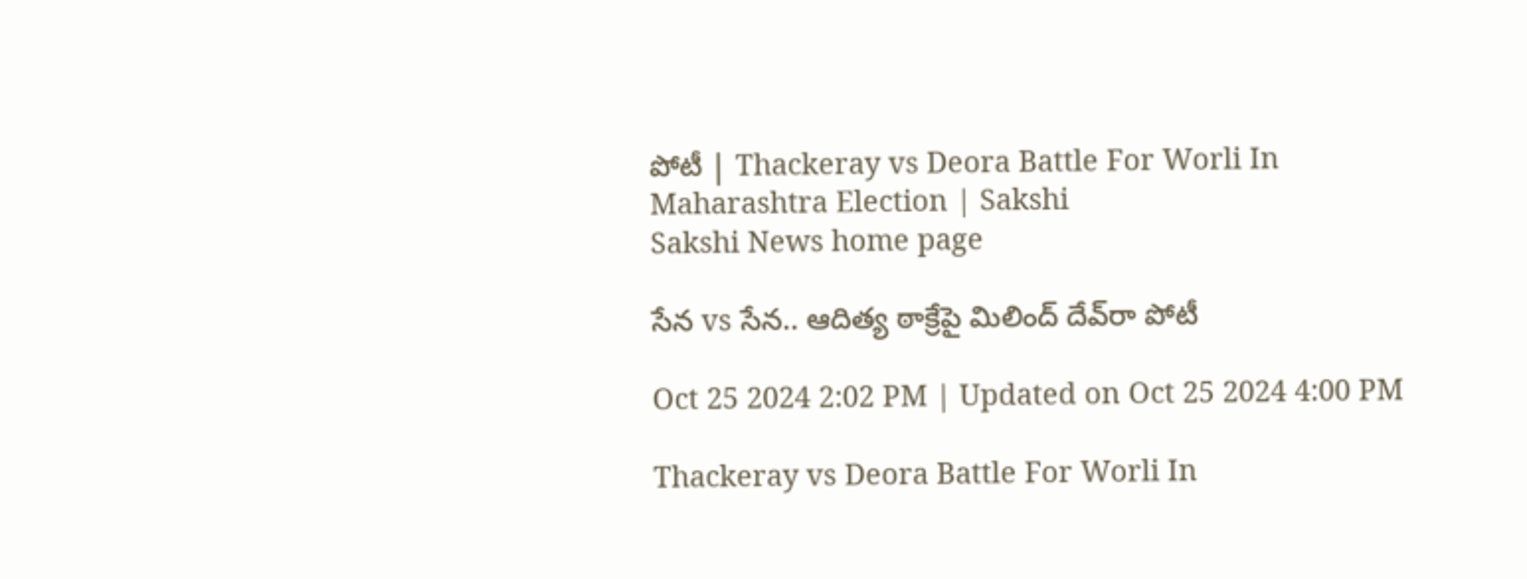పోటీ | Thackeray vs Deora Battle For Worli In Maharashtra Election | Sakshi
Sakshi News home page

సేన vs సేన.. ఆదిత్య ఠాక్రేపై మిలింద్‌ దేవ్‌రా పోటీ

Oct 25 2024 2:02 PM | Updated on Oct 25 2024 4:00 PM

Thackeray vs Deora Battle For Worli In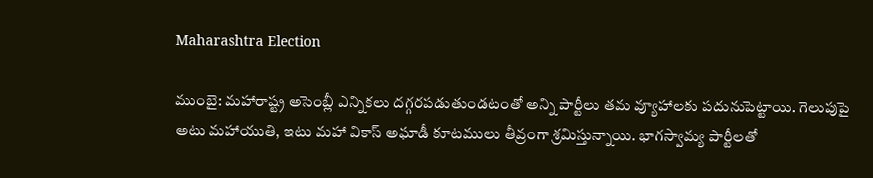Maharashtra Election

ముంబై: మహారాష్ట్ర అసెంబ్లీ ఎన్నికలు దగ్గరపడుతుండటంతో అన్ని పార్టీలు తమ వ్యూహాలకు పదునుపెట్టాయి. గెలుపుపై అటు మహాయుతి, ఇటు మహా వికాస్‌ అఘాడీ కూటములు తీవ్రంగా శ్రమిస్తున్నాయి. భాగస్వామ్య పార్టీలతో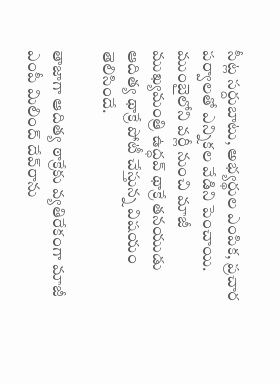సీట్ల సర్దుబాటు, అభ్యర్థుల ఎంపిక, ప్రచార పర్వాలతో ఎన్నికల వేడిని పెంచాయి. ముంబైలోని వర్లీ నుంచి మాజీ ముఖ్యమంత్రి ఉద్ధవ్‌ థాక్రే తనయుడు ఆదిత్య థాక్రే పోటీ చేస్తున్న విషయం తెలిసిందే.

తాజాగా ఆదిత్య ఠాక్రేకు వ్యతిరేకంగా మాజీ ఎంపీ మిలింద్‌ దేవ్‌రాను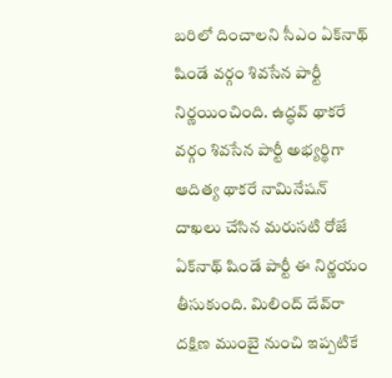బరిలో దించాలని సీఎం ఏక్‌నాథ్‌ షిండే వర్గం శివసేన పార్టీ నిర్ణయించింది. ఉద్ధవ్‌ థాకరే వర్గం శివసేన పార్టీ అభ్యర్థిగా ఆదిత్య థాకరే నామినేషన్‌ దాఖలు చేసిన మరుసటి రోజే ఏక్‌నాథ్‌ షిండే పార్టీ ఈ నిర్ణయం తీసుకుంది. మిలింద్‌ దేవ్‌రా దక్షిణ ముంబై నుంచి ఇప్పటికే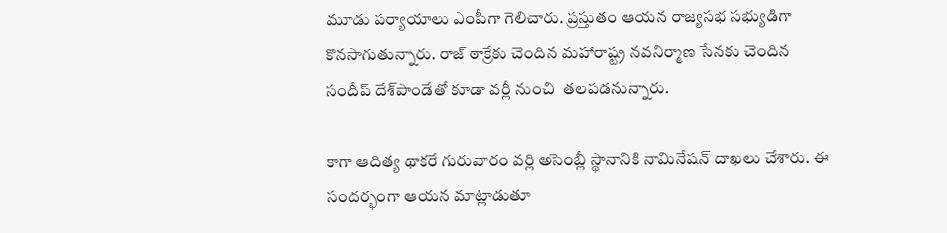మూడు పర్యాయాలు ఎంపీగా గెలిచారు. ప్రస్తుతం ఆయన రాజ్యసభ సభ్యుడిగా కొనసాగుతున్నారు. రాజ్ ఠాక్రేకు చెందిన మహారాష్ట్ర నవనిర్మాణ సేనకు చెందిన సందీప్ దేశ్‌పాండేతో కూడా వర్లీ నుంచి  తలపడనున్నారు.

కాగా ఆదిత్య థాకరే గురువారం వర్లి అసెంబ్లీ స్థానానికి నామినేషన్ దాఖలు చేశారు. ఈ సందర్భంగా ఆయన మాట్లాడుతూ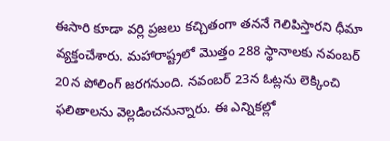ఈసారి కూడా వర్లి ప్రజలు కచ్చితంగా తననే గెలిపిస్తారని ధీమా వ్యక్తంచేశారు. మహారాష్ట్రలో మొత్తం 288 స్థానాలకు నవంబర్‌ 20న పోలింగ్‌ జరగనుంది. నవంబర్‌ 23న ఓట్లను లెక్కించి ఫలితాలను వెల్లడించనున్నారు. ఈ ఎన్నికల్లో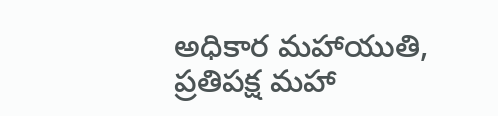అధికార మహాయుతి, ప్రతిపక్ష మహా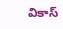వికాస్‌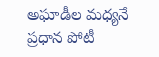అఘాడీల మధ్యనే ప్రధాన పోటీ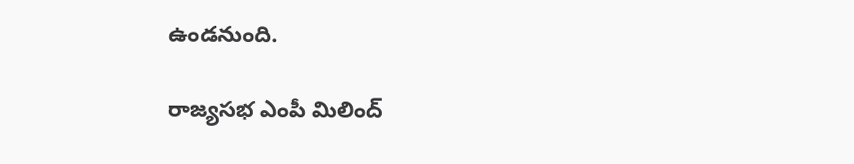ఉండనుంది.

రాజ్యసభ ఎంపీ మిలింద్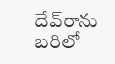దేవ్‌రాను బరిలో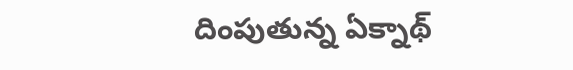దింపుతున్న ఏక్నాథ్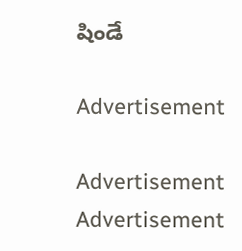షిండే

Advertisement

Advertisement
Advertisement